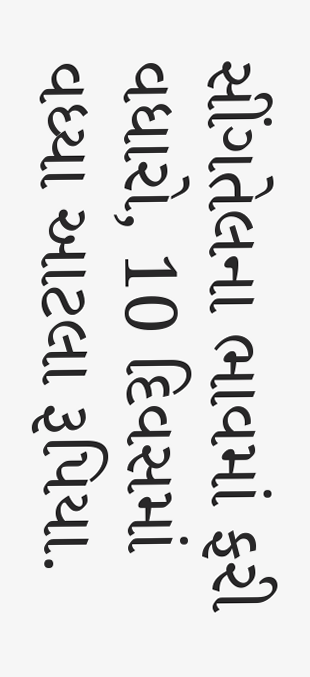સીંગતેલના ભાવમાં ફરી વધારો, 10 દિવસમાં વધ્યા આટલા રૂપિયા.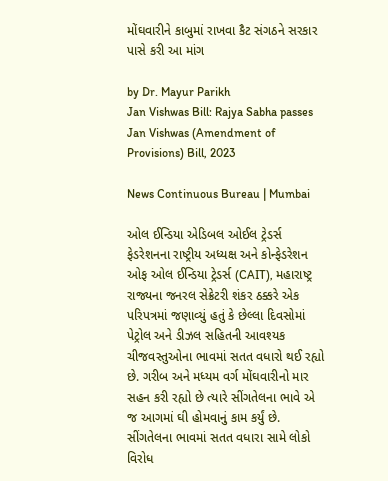મોંઘવારીને કાબુમાં રાખવા કૈટ સંગઠને સરકાર પાસે કરી આ માંગ

by Dr. Mayur Parikh
Jan Vishwas Bill: Rajya Sabha passes Jan Vishwas (Amendment of Provisions) Bill, 2023

News Continuous Bureau | Mumbai

ઓલ ઈન્ડિયા એડિબલ ઓઈલ ટ્રેડર્સ ફેડરેશનના રાષ્ટ્રીય અધ્યક્ષ અને કોન્ફેડરેશન ઓફ ઓલ ઈન્ડિયા ટ્રેડર્સ (CAIT), મહારાષ્ટ્ર રાજ્યના જનરલ સેક્રેટરી શંકર ઠક્કરે એક પરિપત્રમાં જણાવ્યું હતું કે છેલ્લા દિવસોમાં પેટ્રોલ અને ડીઝલ સહિતની આવશ્યક ચીજવસ્તુઓના ભાવમાં સતત વધારો થઈ રહ્યો છે. ગરીબ અને મધ્યમ વર્ગ મોંઘવારીનો માર સહન કરી રહ્યો છે ત્યારે સીંગતેલના ભાવે એ જ આગમાં ઘી હોમવાનું કામ કર્યું છે. સીંગતેલના ભાવમાં સતત વધારા સામે લોકો વિરોધ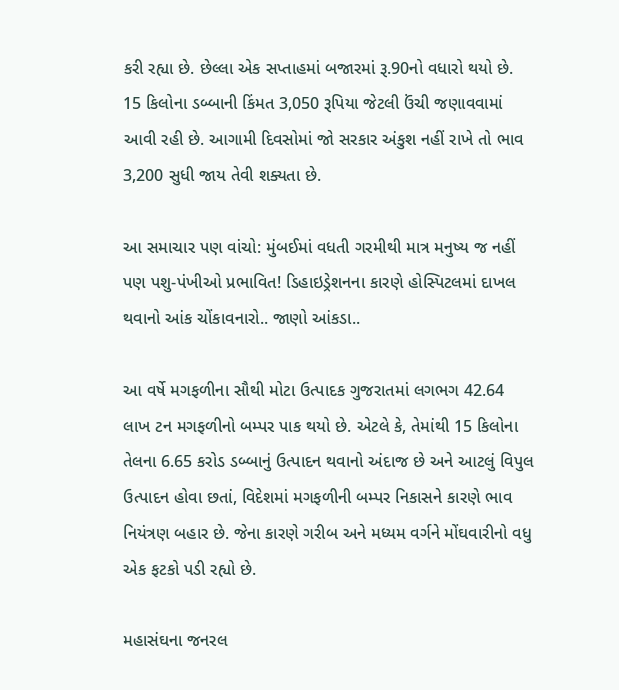કરી રહ્યા છે. છેલ્લા એક સપ્તાહમાં બજારમાં રૂ.90નો વધારો થયો છે. 15 કિલોના ડબ્બાની કિંમત 3,050 રૂપિયા જેટલી ઉંચી જણાવવામાં આવી રહી છે. આગામી દિવસોમાં જો સરકાર અંકુશ નહીં રાખે તો ભાવ 3,200 સુધી જાય તેવી શક્યતા છે.

આ સમાચાર પણ વાંચો: મુંબઈમાં વધતી ગરમીથી માત્ર મનુષ્ય જ નહીં પણ પશુ-પંખીઓ પ્રભાવિત! ડિહાઇડ્રેશનના કારણે હોસ્પિટલમાં દાખલ થવાનો આંક ચોંકાવનારો.. જાણો આંકડા..

આ વર્ષે મગફળીના સૌથી મોટા ઉત્પાદક ગુજરાતમાં લગભગ 42.64 લાખ ટન મગફળીનો બમ્પર પાક થયો છે. એટલે કે, તેમાંથી 15 કિલોના તેલના 6.65 કરોડ ડબ્બાનું ઉત્પાદન થવાનો અંદાજ છે અને આટલું વિપુલ ઉત્પાદન હોવા છતાં, વિદેશમાં મગફળીની બમ્પર નિકાસને કારણે ભાવ નિયંત્રણ બહાર છે. જેના કારણે ગરીબ અને મધ્યમ વર્ગને મોંઘવારીનો વધુ એક ફટકો પડી રહ્યો છે.

મહાસંઘના જનરલ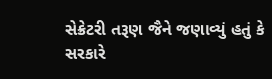સેક્રેટરી તરૂણ જૈને જણાવ્યું હતું કે સરકારે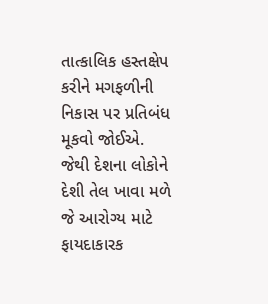તાત્કાલિક હસ્તક્ષેપ કરીને મગફળીની નિકાસ પર પ્રતિબંધ મૂકવો જોઈએ. જેથી દેશના લોકોને દેશી તેલ ખાવા મળે જે આરોગ્ય માટે ફાયદાકારક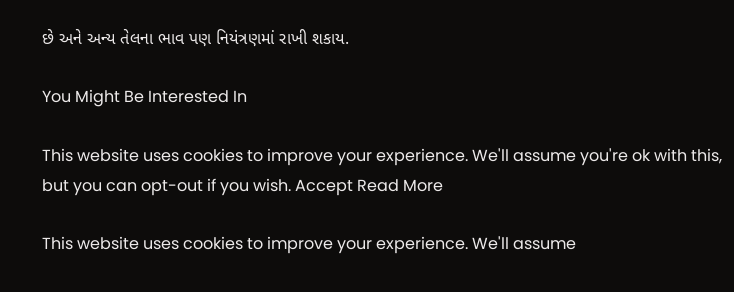છે અને અન્ય તેલના ભાવ પણ નિયંત્રણમાં રાખી શકાય.

You Might Be Interested In

This website uses cookies to improve your experience. We'll assume you're ok with this, but you can opt-out if you wish. Accept Read More

This website uses cookies to improve your experience. We'll assume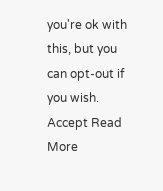you're ok with this, but you can opt-out if you wish. Accept Read More